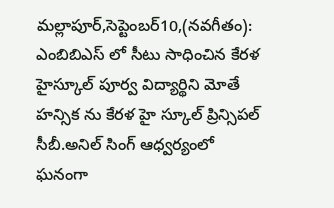మల్లాపూర్,సెప్టెంబర్10,(నవగీతం): ఎంబిబిఎస్ లో సీటు సాధించిన కేరళ హైస్కూల్ పూర్వ విద్యార్థిని మోతే హన్సిక ను కేరళ హై స్కూల్ ప్రిన్సిపల్ సీబీ.అనిల్ సింగ్ ఆధ్వర్యంలో ఘనంగా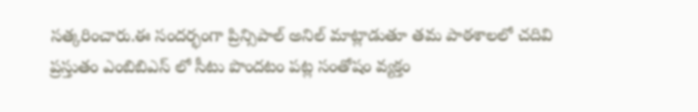సత్కరించారు.ఈ సందర్భంగా ప్రిన్సిపాల్ అనిల్ మాట్లాడుతూ తమ పాఠశాలలో చదివి ప్రస్తుతం ఎంబిబిఎస్ లో సీటు పొందటం పట్ల సంతోషం వ్యక్తం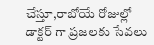చేస్తూ,రాబోయే రోజుల్లో డాక్టర్ గా ప్రజలకు సేవలు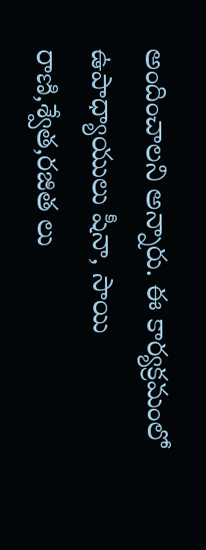అందించాలని అన్నారు. ఈ కార్యక్రమంలో ఉపాధ్యాయులు షీనా, సాయి రాణి,శ్వేత,రజిత లు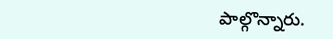పాల్గొన్నారు.